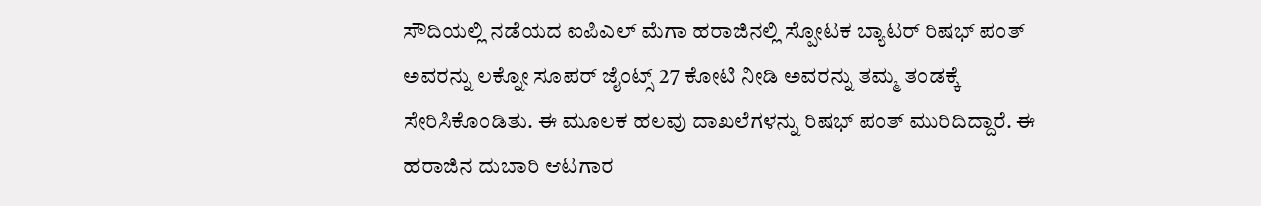ಸೌದಿಯಲ್ಲಿ ನಡೆಯದ ಐಪಿಎಲ್ ಮೆಗಾ ಹರಾಜಿನಲ್ಲಿ ಸ್ಪೋಟಕ ಬ್ಯಾಟರ್ ರಿಷಭ್ ಪಂತ್ ಅವರನ್ನು ಲಕ್ನೋ ಸೂಪರ್ ಜೈಂಟ್ಸ್ 27 ಕೋಟಿ ನೀಡಿ ಅವರನ್ನು ತಮ್ಮ ತಂಡಕ್ಕೆ ಸೇರಿಸಿಕೊಂಡಿತು. ಈ ಮೂಲಕ ಹಲವು ದಾಖಲೆಗಳನ್ನು ರಿಷಭ್ ಪಂತ್ ಮುರಿದಿದ್ದಾರೆ. ಈ ಹರಾಜಿನ ದುಬಾರಿ ಆಟಗಾರ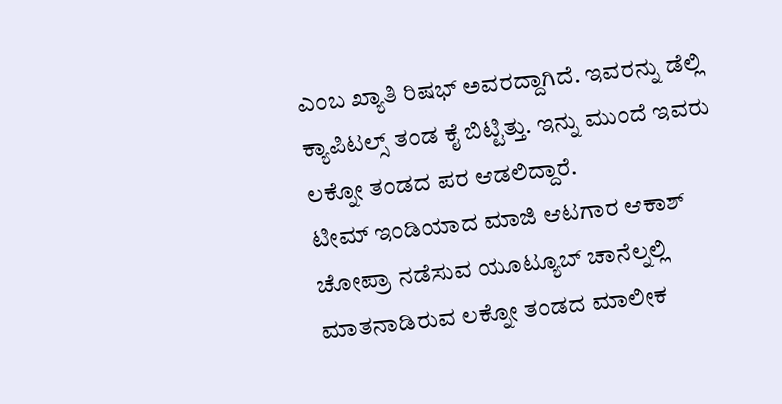ಎಂಬ ಖ್ಯಾತಿ ರಿಷಭ್ ಅವರದ್ದಾಗಿದೆ. ಇವರನ್ನು ಡೆಲ್ಲಿ ಕ್ಯಾಪಿಟಲ್ಸ್ ತಂಡ ಕೈ ಬಿಟ್ಟಿತ್ತು. ಇನ್ನು ಮುಂದೆ ಇವರು ಲಕ್ನೋ ತಂಡದ ಪರ ಆಡಲಿದ್ದಾರೆ.
ಟೀಮ್ ಇಂಡಿಯಾದ ಮಾಜಿ ಆಟಗಾರ ಆಕಾಶ್ ಚೋಪ್ರಾ ನಡೆಸುವ ಯೂಟ್ಯೂಬ್ ಚಾನೆಲ್ನಲ್ಲಿ ಮಾತನಾಡಿರುವ ಲಕ್ನೋ ತಂಡದ ಮಾಲೀಕ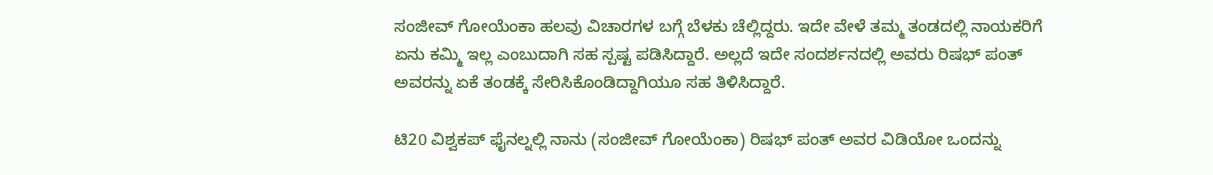ಸಂಜೀವ್ ಗೋಯೆಂಕಾ ಹಲವು ವಿಚಾರಗಳ ಬಗ್ಗೆ ಬೆಳಕು ಚೆಲ್ಲಿದ್ದರು. ಇದೇ ವೇಳೆ ತಮ್ಮ ತಂಡದಲ್ಲಿ ನಾಯಕರಿಗೆ ಏನು ಕಮ್ಮಿ ಇಲ್ಲ ಎಂಬುದಾಗಿ ಸಹ ಸ್ಪಷ್ಟ ಪಡಿಸಿದ್ದಾರೆ. ಅಲ್ಲದೆ ಇದೇ ಸಂದರ್ಶನದಲ್ಲಿ ಅವರು ರಿಷಭ್ ಪಂತ್ ಅವರನ್ನು ಏಕೆ ತಂಡಕ್ಕೆ ಸೇರಿಸಿಕೊಂಡಿದ್ದಾಗಿಯೂ ಸಹ ತಿಳಿಸಿದ್ದಾರೆ.

ಟಿ20 ವಿಶ್ವಕಪ್ ಫೈನಲ್ನಲ್ಲಿ ನಾನು (ಸಂಜೀವ್ ಗೋಯೆಂಕಾ) ರಿಷಭ್ ಪಂತ್ ಅವರ ವಿಡಿಯೋ ಒಂದನ್ನು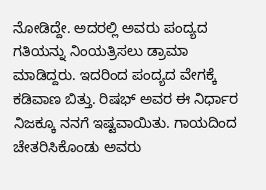ನೋಡಿದ್ದೇ. ಅದರಲ್ಲಿ ಅವರು ಪಂದ್ಯದ ಗತಿಯನ್ನು ನಿಂಯತ್ರಿಸಲು ಡ್ರಾಮಾ ಮಾಡಿದ್ದರು. ಇದರಿಂದ ಪಂದ್ಯದ ವೇಗಕ್ಕೆ ಕಡಿವಾಣ ಬಿತ್ತು. ರಿಷಭ್ ಅವರ ಈ ನಿರ್ಧಾರ ನಿಜಕ್ಕೂ ನನಗೆ ಇಷ್ಟವಾಯಿತು. ಗಾಯದಿಂದ ಚೇತರಿಸಿಕೊಂಡು ಅವರು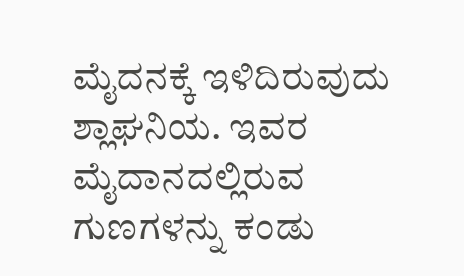ಮೈದನಕ್ಕೆ ಇಳಿದಿರುವುದು ಶ್ಲಾಘನಿಯ. ಇವರ ಮೈದಾನದಲ್ಲಿರುವ ಗುಣಗಳನ್ನು ಕಂಡು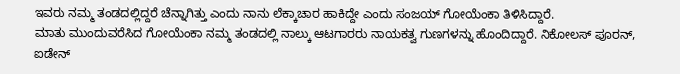ಇವರು ನಮ್ಮ ತಂಡದಲ್ಲಿದ್ದರೆ ಚೆನ್ನಾಗಿತ್ತು ಎಂದು ನಾನು ಲೆಕ್ಕಾಚಾರ ಹಾಕಿದ್ದೇ ಎಂದು ಸಂಜಯ್ ಗೋಯೆಂಕಾ ತಿಳಿಸಿದ್ದಾರೆ.
ಮಾತು ಮುಂದುವರೆಸಿದ ಗೋಯೆಂಕಾ ನಮ್ಮ ತಂಡದಲ್ಲಿ ನಾಲ್ಕು ಆಟಗಾರರು ನಾಯಕತ್ವ ಗುಣಗಳನ್ನು ಹೊಂದಿದ್ದಾರೆ. ನಿಕೋಲಸ್ ಪೂರನ್, ಐಡೇನ್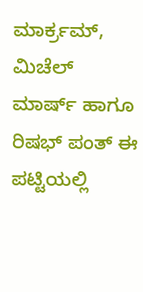ಮಾರ್ಕ್ರಮ್, ಮಿಚೆಲ್ ಮಾರ್ಷ್ ಹಾಗೂ ರಿಷಭ್ ಪಂತ್ ಈ ಪಟ್ಟಿಯಲ್ಲಿ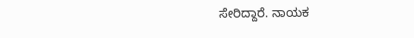ಸೇರಿದ್ದಾರೆ. ನಾಯಕ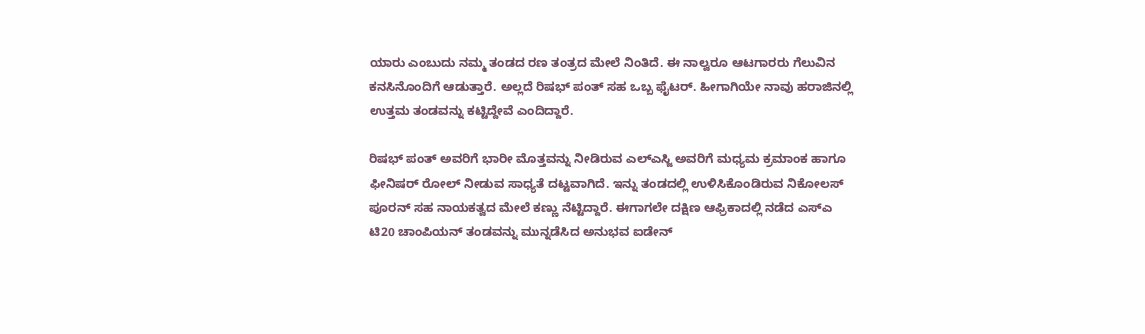ಯಾರು ಎಂಬುದು ನಮ್ಮ ತಂಡದ ರಣ ತಂತ್ರದ ಮೇಲೆ ನಿಂತಿದೆ. ಈ ನಾಲ್ವರೂ ಆಟಗಾರರು ಗೆಲುವಿನ ಕನಸಿನೊಂದಿಗೆ ಆಡುತ್ತಾರೆ. ಅಲ್ಲದೆ ರಿಷಭ್ ಪಂತ್ ಸಹ ಒಬ್ಬ ಫೈಟರ್. ಹೀಗಾಗಿಯೇ ನಾವು ಹರಾಜಿನಲ್ಲಿ ಉತ್ತಮ ತಂಡವನ್ನು ಕಟ್ಟಿದ್ದೇವೆ ಎಂದಿದ್ದಾರೆ.

ರಿಷಭ್ ಪಂತ್ ಅವರಿಗೆ ಭಾರೀ ಮೊತ್ತವನ್ನು ನೀಡಿರುವ ಎಲ್ಎಸ್ಜಿ ಅವರಿಗೆ ಮಧ್ಯಮ ಕ್ರಮಾಂಕ ಹಾಗೂ ಫೀನಿಷರ್ ರೋಲ್ ನೀಡುವ ಸಾಧ್ಯತೆ ದಟ್ಟವಾಗಿದೆ. ಇನ್ನು ತಂಡದಲ್ಲಿ ಉಳಿಸಿಕೊಂಡಿರುವ ನಿಕೋಲಸ್ ಪೂರನ್ ಸಹ ನಾಯಕತ್ವದ ಮೇಲೆ ಕಣ್ಣು ನೆಟ್ಟಿದ್ದಾರೆ. ಈಗಾಗಲೇ ದಕ್ಷಿಣ ಆಫ್ರಿಕಾದಲ್ಲಿ ನಡೆದ ಎಸ್ಎ ಟಿ20 ಚಾಂಪಿಯನ್ ತಂಡವನ್ನು ಮುನ್ನಡೆಸಿದ ಅನುಭವ ಐಡೇನ್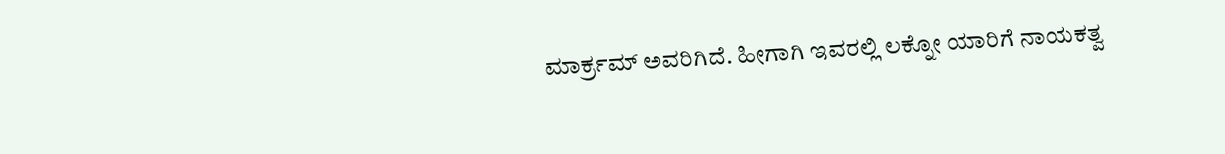ಮಾರ್ಕ್ರಮ್ ಅವರಿಗಿದೆ. ಹೀಗಾಗಿ ಇವರಲ್ಲಿ ಲಕ್ನೋ ಯಾರಿಗೆ ನಾಯಕತ್ವ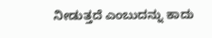ನೀಡುತ್ತದೆ ಎಂಬುದನ್ನು ಕಾದು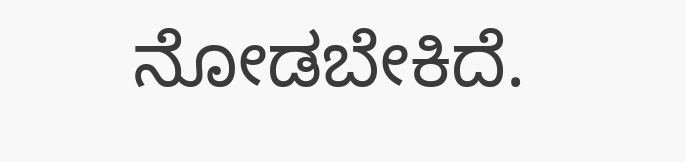ನೋಡಬೇಕಿದೆ.